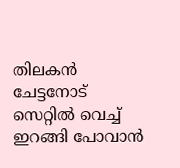തിലകന്‍ ചേട്ടനോട് സെറ്റില്‍ വെച്ച് ഇറങ്ങി പോവാന്‍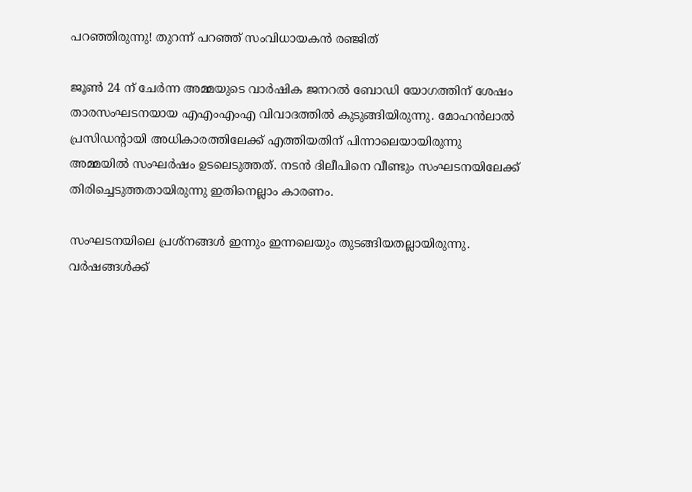പറഞ്ഞിരുന്നു! തുറന്ന് പറഞ്ഞ് സംവിധായകന്‍ രഞ്ജിത്

ജൂണ്‍ 24 ന് ചേര്‍ന്ന അമ്മയുടെ വാര്‍ഷിക ജനറല്‍ ബോഡി യോഗത്തിന് ശേഷം താരസംഘടനയായ എഎംഎംഎ വിവാദത്തില്‍ കുടുങ്ങിയിരുന്നു. മോഹന്‍ലാല്‍ പ്രസിഡന്റായി അധികാരത്തിലേക്ക് എത്തിയതിന് പിന്നാലെയായിരുന്നു അമ്മയില്‍ സംഘര്‍ഷം ഉടലെടുത്തത്. നടന്‍ ദിലീപിനെ വീണ്ടും സംഘടനയിലേക്ക് തിരിച്ചെടുത്തതായിരുന്നു ഇതിനെല്ലാം കാരണം.

സംഘടനയിലെ പ്രശ്‌നങ്ങള്‍ ഇന്നും ഇന്നലെയും തുടങ്ങിയതല്ലായിരുന്നു. വര്‍ഷങ്ങള്‍ക്ക്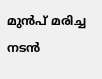മുന്‍പ് മരിച്ച നടന്‍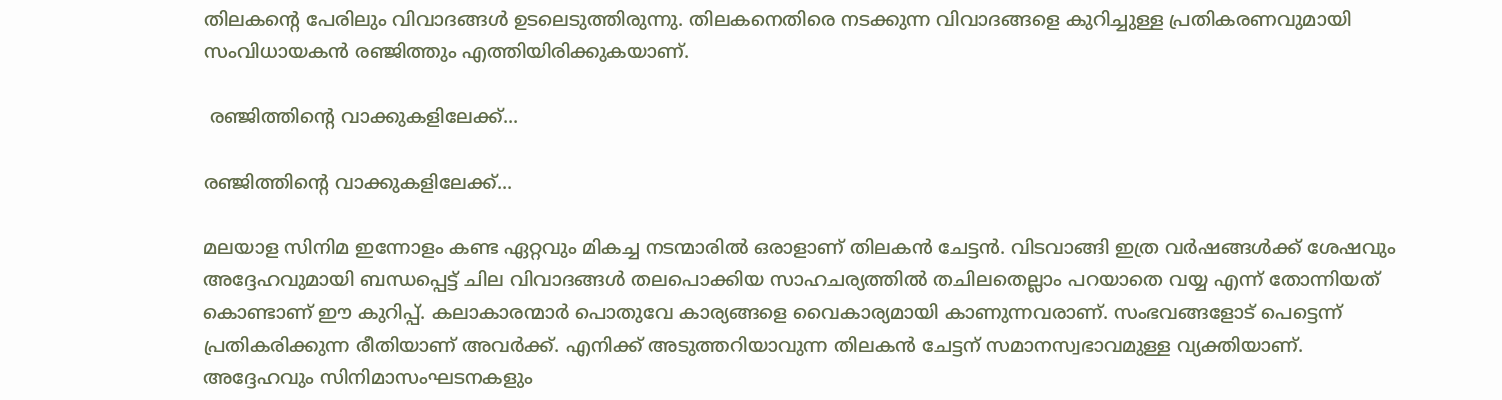തിലകന്റെ പേരിലും വിവാദങ്ങള്‍ ഉടലെടുത്തിരുന്നു. തിലകനെതിരെ നടക്കുന്ന വിവാദങ്ങളെ കുറിച്ചുള്ള പ്രതികരണവുമായി സംവിധായകന്‍ രഞ്ജിത്തും എത്തിയിരിക്കുകയാണ്.

 രഞ്ജിത്തിന്റെ വാക്കുകളിലേക്ക്...

രഞ്ജിത്തിന്റെ വാക്കുകളിലേക്ക്...

മലയാള സിനിമ ഇന്നോളം കണ്ട ഏറ്റവും മികച്ച നടന്മാരില്‍ ഒരാളാണ് തിലകന്‍ ചേട്ടന്‍. വിടവാങ്ങി ഇത്ര വര്‍ഷങ്ങള്‍ക്ക് ശേഷവും അദ്ദേഹവുമായി ബന്ധപ്പെട്ട് ചില വിവാദങ്ങള്‍ തലപൊക്കിയ സാഹചര്യത്തില്‍ തചിലതെല്ലാം പറയാതെ വയ്യ എന്ന് തോന്നിയത് കൊണ്ടാണ് ഈ കുറിപ്പ്. കലാകാരന്മാര്‍ പൊതുവേ കാര്യങ്ങളെ വൈകാര്യമായി കാണുന്നവരാണ്. സംഭവങ്ങളോട് പെട്ടെന്ന് പ്രതികരിക്കുന്ന രീതിയാണ് അവര്‍ക്ക്. എനിക്ക് അടുത്തറിയാവുന്ന തിലകന്‍ ചേട്ടന് സമാനസ്വഭാവമുള്ള വ്യക്തിയാണ്. അദ്ദേഹവും സിനിമാസംഘടനകളും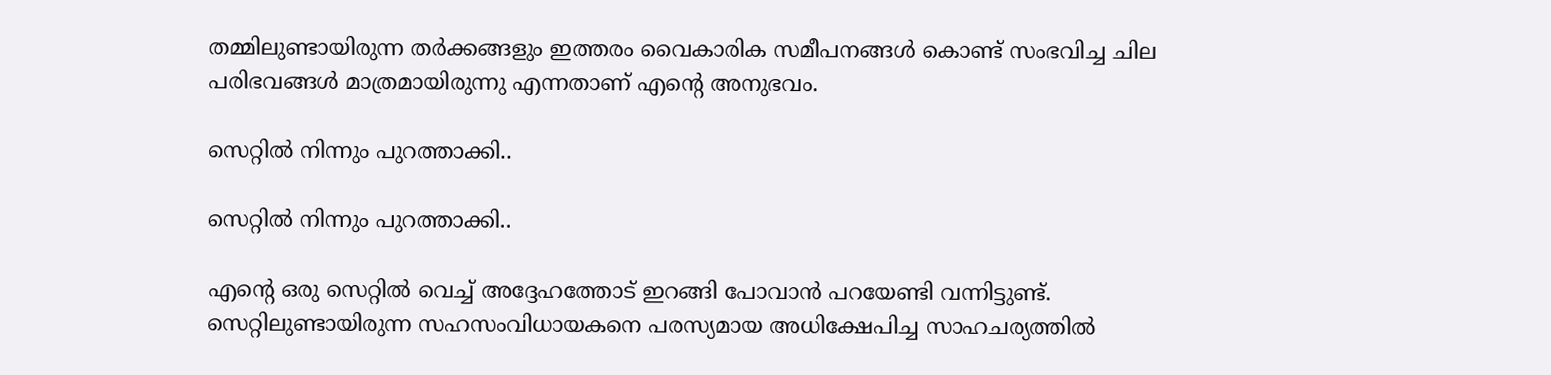തമ്മിലുണ്ടായിരുന്ന തര്‍ക്കങ്ങളും ഇത്തരം വൈകാരിക സമീപനങ്ങള്‍ കൊണ്ട് സംഭവിച്ച ചില പരിഭവങ്ങള്‍ മാത്രമായിരുന്നു എന്നതാണ് എന്റെ അനുഭവം.

സെറ്റില്‍ നിന്നും പുറത്താക്കി..

സെറ്റില്‍ നിന്നും പുറത്താക്കി..

എന്റെ ഒരു സെറ്റില്‍ വെച്ച് അദ്ദേഹത്തോട് ഇറങ്ങി പോവാന്‍ പറയേണ്ടി വന്നിട്ടുണ്ട്. സെറ്റിലുണ്ടായിരുന്ന സഹസംവിധായകനെ പരസ്യമായ അധിക്ഷേപിച്ച സാഹചര്യത്തില്‍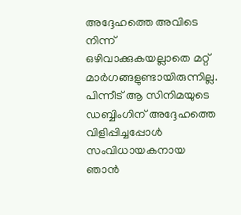അദ്ദേഹത്തെ അവിടെ നിന്ന് ഒഴിവാക്കുകയല്ലാതെ മറ്റ് മാര്‍ഗങ്ങളുണ്ടായിരുന്നില്ല. പിന്നീട് ആ സിനിമയുടെ ഡബ്ബിംഗിന് അദ്ദേഹത്തെ വിളിപ്പിച്ചപ്പോള്‍ സംവിധായകനായ ഞാന്‍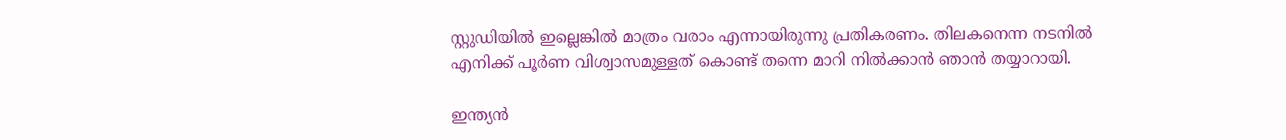സ്റ്റുഡിയില്‍ ഇല്ലെങ്കില്‍ മാത്രം വരാം എന്നായിരുന്നു പ്രതികരണം. തിലകനെന്ന നടനില്‍ എനിക്ക് പൂര്‍ണ വിശ്വാസമുള്ളത് കൊണ്ട് തന്നെ മാറി നില്‍ക്കാന്‍ ഞാന്‍ തയ്യാറായി.

ഇന്ത്യന്‍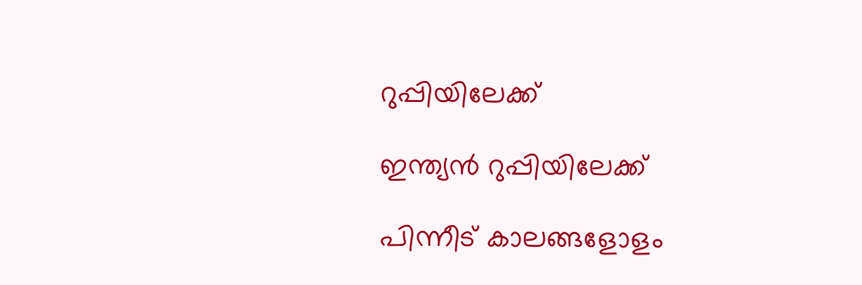റുപ്പിയിലേക്ക്

ഇന്ത്യന്‍ റുപ്പിയിലേക്ക്

പിന്നീട് കാലങ്ങളോളം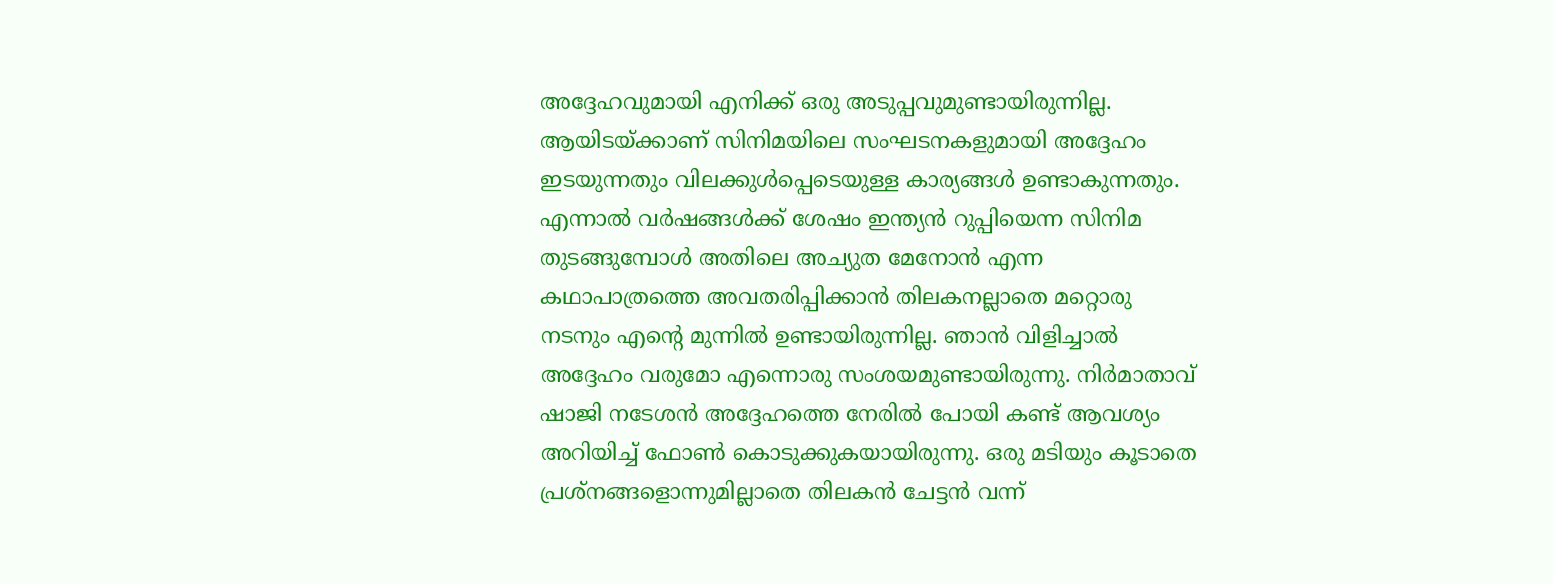അദ്ദേഹവുമായി എനിക്ക് ഒരു അടുപ്പവുമുണ്ടായിരുന്നില്ല. ആയിടയ്ക്കാണ് സിനിമയിലെ സംഘടനകളുമായി അദ്ദേഹം ഇടയുന്നതും വിലക്കുള്‍പ്പെടെയുള്ള കാര്യങ്ങള്‍ ഉണ്ടാകുന്നതും. എന്നാല്‍ വര്‍ഷങ്ങള്‍ക്ക് ശേഷം ഇന്ത്യന്‍ റുപ്പിയെന്ന സിനിമ തുടങ്ങുമ്പോള്‍ അതിലെ അച്യുത മേനോന്‍ എന്ന കഥാപാത്രത്തെ അവതരിപ്പിക്കാന്‍ തിലകനല്ലാതെ മറ്റൊരു നടനും എന്റെ മുന്നില്‍ ഉണ്ടായിരുന്നില്ല. ഞാന്‍ വിളിച്ചാല്‍ അദ്ദേഹം വരുമോ എന്നൊരു സംശയമുണ്ടായിരുന്നു. നിര്‍മാതാവ് ഷാജി നടേശന്‍ അദ്ദേഹത്തെ നേരില്‍ പോയി കണ്ട് ആവശ്യം അറിയിച്ച് ഫോണ്‍ കൊടുക്കുകയായിരുന്നു. ഒരു മടിയും കൂടാതെ പ്രശ്‌നങ്ങളൊന്നുമില്ലാതെ തിലകന്‍ ചേട്ടന്‍ വന്ന്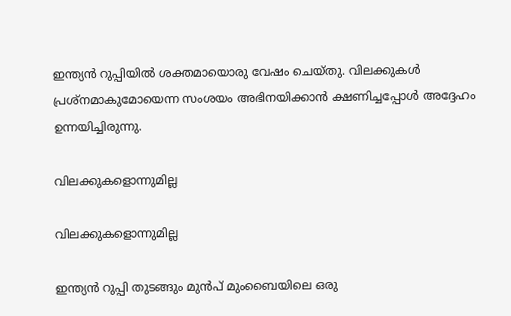ഇന്ത്യന്‍ റുപ്പിയില്‍ ശക്തമായൊരു വേഷം ചെയ്തു. വിലക്കുകള്‍ പ്രശ്‌നമാകുമോയെന്ന സംശയം അഭിനയിക്കാന്‍ ക്ഷണിച്ചപ്പോള്‍ അദ്ദേഹം ഉന്നയിച്ചിരുന്നു.

വിലക്കുകളൊന്നുമില്ല

വിലക്കുകളൊന്നുമില്ല

ഇന്ത്യന്‍ റുപ്പി തുടങ്ങും മുന്‍പ് മുംബൈയിലെ ഒരു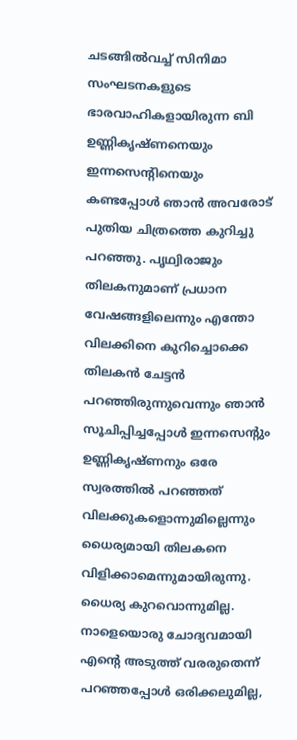ചടങ്ങില്‍വച്ച് സിനിമാ സംഘടനകളുടെ ഭാരവാഹികളായിരുന്ന ബി ഉണ്ണികൃഷ്ണനെയും ഇന്നസെന്റിനെയും കണ്ടപ്പോള്‍ ഞാന്‍ അവരോട് പുതിയ ചിത്രത്തെ കുറിച്ചു പറഞ്ഞു. പൃഥ്വിരാജും തിലകനുമാണ് പ്രധാന വേഷങ്ങളിലെന്നും എന്തോ വിലക്കിനെ കുറിച്ചൊക്കെ തിലകന്‍ ചേട്ടന്‍ പറഞ്ഞിരുന്നുവെന്നും ഞാന്‍ സൂചിപ്പിച്ചപ്പോള്‍ ഇന്നസെന്റും ഉണ്ണികൃഷ്ണനും ഒരേ സ്വരത്തില്‍ പറഞ്ഞത് വിലക്കുകളൊന്നുമില്ലെന്നും ധൈര്യമായി തിലകനെ വിളിക്കാമെന്നുമായിരുന്നു. ധൈര്യ കുറവൊന്നുമില്ല. നാളെയൊരു ചോദ്യവമായി എന്റെ അടുത്ത് വരരുതെന്ന് പറഞ്ഞപ്പോള്‍ ഒരിക്കലുമില്ല,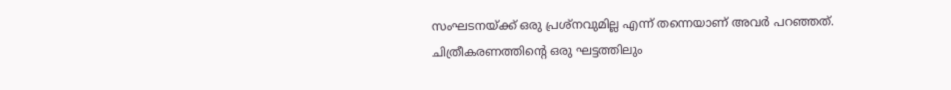സംഘടനയ്ക്ക് ഒരു പ്രശ്‌നവുമില്ല എന്ന് തന്നെയാണ് അവര്‍ പറഞ്ഞത്. ചിത്രീകരണത്തിന്റെ ഒരു ഘട്ടത്തിലും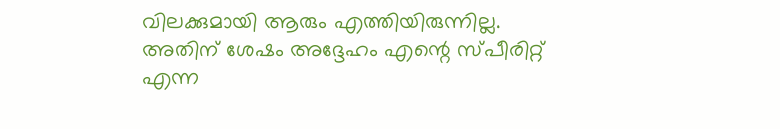വിലക്കുമായി ആരും എത്തിയിരുന്നില്ല. അതിന് ശേഷം അദ്ദേഹം എന്റെ സ്പീരിറ്റ് എന്ന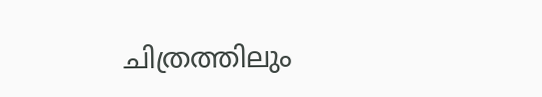ചിത്രത്തിലും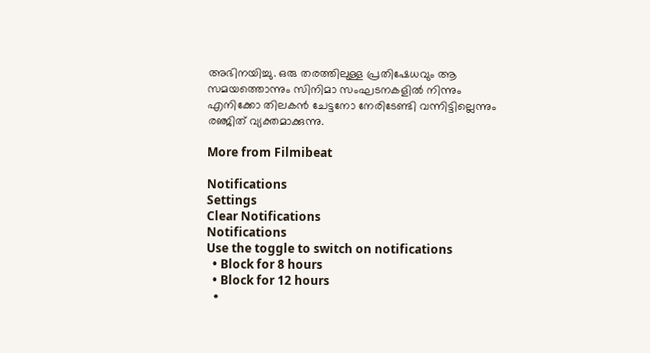അഭിനയിച്ചു. ഒരു തരത്തിലുള്ള പ്രതിഷേധവും ആ സമയത്തൊന്നും സിനിമാ സംഘടനകളില്‍ നിന്നും എനിക്കോ തിലകന്‍ ചേട്ടനോ നേരിടേണ്ടി വന്നിട്ടില്ലെന്നും രഞ്ജിത് വ്യക്തമാക്കുന്നു.

More from Filmibeat

Notifications
Settings
Clear Notifications
Notifications
Use the toggle to switch on notifications
  • Block for 8 hours
  • Block for 12 hours
  •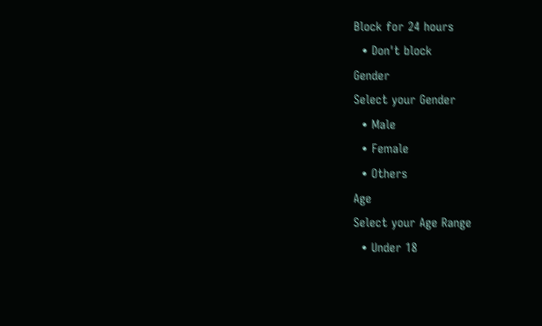Block for 24 hours
  • Don't block
Gender
Select your Gender
  • Male
  • Female
  • Others
Age
Select your Age Range
  • Under 18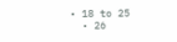• 18 to 25
  • 26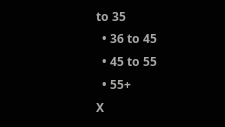to 35
  • 36 to 45
  • 45 to 55
  • 55+
X